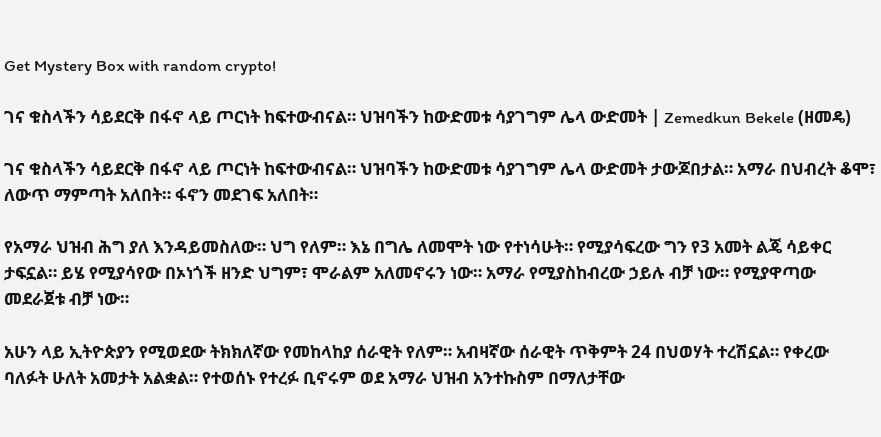Get Mystery Box with random crypto!

ገና ቁስላችን ሳይደርቅ በፋኖ ላይ ጦርነት ከፍተውብናል። ህዝባችን ከውድመቱ ሳያገግም ሌላ ውድመት | Zemedkun Bekele (ዘመዴ)

ገና ቁስላችን ሳይደርቅ በፋኖ ላይ ጦርነት ከፍተውብናል። ህዝባችን ከውድመቱ ሳያገግም ሌላ ውድመት ታውጆበታል። አማራ በህብረት ቆሞ፣ ለውጥ ማምጣት አለበት። ፋኖን መደገፍ አለበት።

የአማራ ህዝብ ሕግ ያለ እንዳይመስለው። ህግ የለም። እኔ በግሌ ለመሞት ነው የተነሳሁት። የሚያሳፍረው ግን የ3 አመት ልጄ ሳይቀር ታፍኗል። ይሄ የሚያሳየው በኦነጎች ዘንድ ህግም፣ ሞራልም አለመኖሩን ነው። አማራ የሚያስከብረው ኃይሉ ብቻ ነው። የሚያዋጣው መደራጀቱ ብቻ ነው።

አሁን ላይ ኢትዮጵያን የሚወደው ትክክለኛው የመከላከያ ሰራዊት የለም። አብዛኛው ሰራዊት ጥቅምት 24 በህወሃት ተረሽኗል። የቀረው ባለፉት ሁለት አመታት አልቋል። የተወሰኑ የተረፉ ቢኖሩም ወደ አማራ ህዝብ አንተኩስም በማለታቸው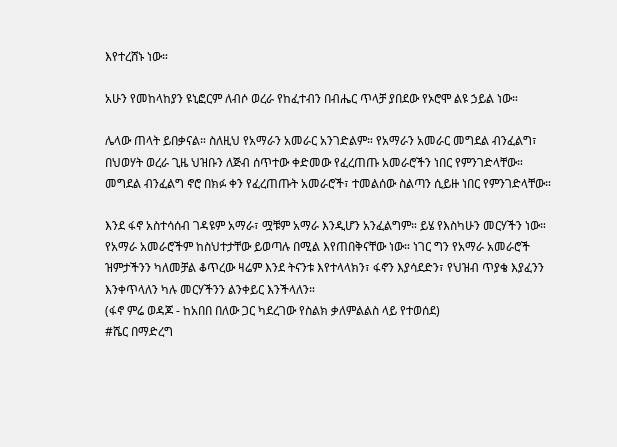እየተረሸኑ ነው።

አሁን የመከላከያን ዩኒፎርም ለብሶ ወረራ የከፈተብን በብሔር ጥላቻ ያበደው የኦሮሞ ልዩ ኃይል ነው።

ሌላው ጠላት ይበቃናል። ስለዚህ የአማራን አመራር አንገድልም። የአማራን አመራር መግደል ብንፈልግ፣ በህወሃት ወረራ ጊዜ ህዝቡን ለጅብ ሰጥተው ቀድመው የፈረጠጡ አመራሮችን ነበር የምንገድላቸው። መግደል ብንፈልግ ኖሮ በክፉ ቀን የፈረጠጡት አመራሮች፣ ተመልሰው ስልጣን ሲይዙ ነበር የምንገድላቸው።

እንደ ፋኖ አስተሳሰብ ገዳዩም አማራ፣ ሟቹም አማራ እንዲሆን አንፈልግም። ይሄ የእስካሁን መርሃችን ነው። የአማራ አመራሮችም ከስህተታቸው ይወጣሉ በሚል እየጠበቅናቸው ነው። ነገር ግን የአማራ አመራሮች ዝምታችንን ካለመቻል ቆጥረው ዛሬም እንደ ትናንቱ እየተላላክን፣ ፋኖን እያሳደድን፣ የህዝብ ጥያቄ እያፈንን እንቀጥላለን ካሉ መርሃችንን ልንቀይር እንችላለን።
(ፋኖ ምሬ ወዳጆ - ከአበበ በለው ጋር ካደረገው የስልክ ቃለምልልስ ላይ የተወሰደ)
#ሼር በማድረግ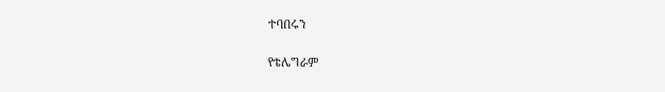ተባበሩን

የቴሌግራም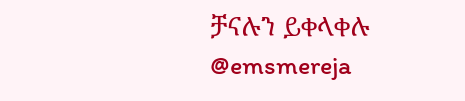ቻናሉን ይቀላቀሉ
@emsmereja